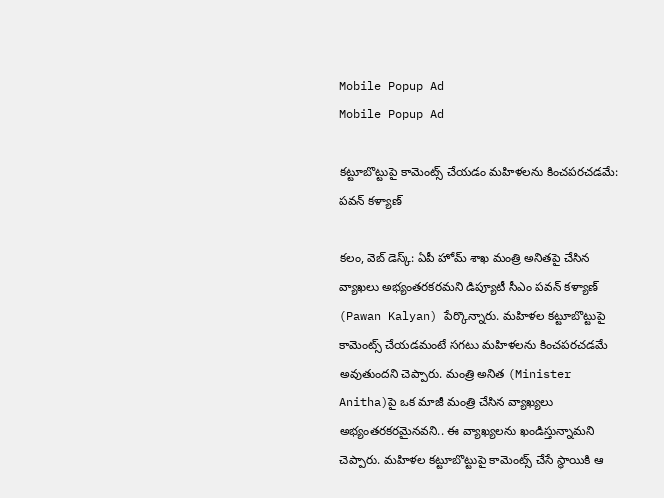Mobile Popup Ad
Mobile Popup Ad

కట్టూబొట్టుపై కామెంట్స్ చేయడం మహిళలను కించపరచడమే: పవన్ కళ్యాణ్

కలం, వెబ్ డెస్క్: ఏపీ హోమ్ శాఖ మంత్రి అనితపై చేసిన వ్యాఖలు అభ్యంతరకరమని డిప్యూటీ సీఎం పవన్ కళ్యాణ్ (Pawan Kalyan) పేర్కొన్నారు. మహిళల కట్టూబొట్టుపై కామెంట్స్ చేయడమంటే సగటు మహిళలను కించపరచడమే అవుతుందని చెప్పారు. మంత్రి అనిత (Minister Anitha)పై ఒక మాజీ మంత్రి చేసిన వ్యాఖ్యలు అభ్యంతరకరమైనవని.. ఈ వ్యాఖ్యలను ఖండిస్తున్నామని చెప్పారు. మహిళల కట్టూబొట్టుపై కామెంట్స్ చేసే స్థాయికి ఆ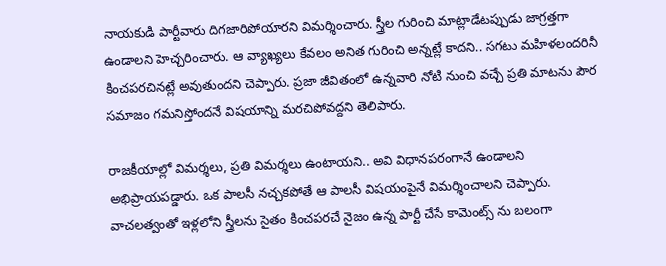నాయకుడి పార్టీవారు దిగజారిపోయారని విమర్శించారు. స్త్రీల గురించి మాట్లాడేటప్పుడు జాగ్రత్తగా ఉండాలని హెచ్చరించారు. ఆ వ్యాఖ్యలు కేవలం అనిత గురించి అన్నట్లే కాదని.. సగటు మహిళలందరినీ కించపరచినట్లే అవుతుందని చెప్పారు. ప్రజా జీవితంలో ఉన్నవారి నోటి నుంచి వచ్చే ప్రతి మాటను పౌర సమాజం గమనిస్తోందనే విషయాన్ని మరచిపోవద్దని తెలిపారు.

రాజకీయాల్లో విమర్శలు, ప్రతి విమర్శలు ఉంటాయని.. అవి విధానపరంగానే ఉండాలని అభిప్రాయపడ్డారు. ఒక పాలసీ నచ్చకపోతే ఆ పాలసీ విషయంపైనే విమర్శించాలని చెప్పారు. వాచలత్వంతో ఇళ్లలోని స్త్రీలను సైతం కించపరచే నైజం ఉన్న పార్టీ చేసే కామెంట్స్ ను బలంగా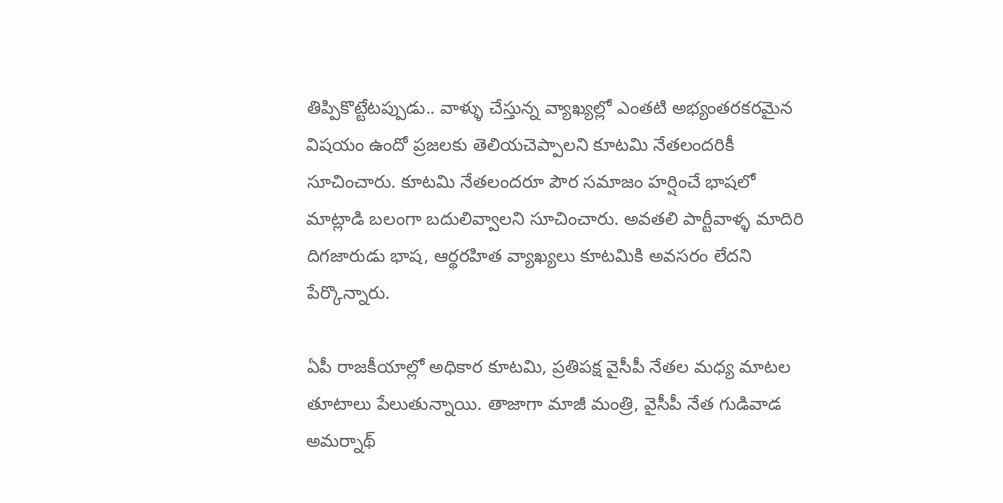తిప్పికొట్టేటప్పుడు.. వాళ్ళు చేస్తున్న వ్యాఖ్యల్లో ఎంతటి అభ్యంతరకరమైన విషయం ఉందో ప్రజలకు తెలియచెప్పాలని కూటమి నేతలందరికీ సూచించారు. కూటమి నేతలందరూ పౌర సమాజం హర్షించే భాషలో మాట్లాడి బలంగా బదులివ్వాలని సూచించారు. అవతలి పార్టీవాళ్ళ మాదిరి దిగజారుడు భాష, ఆర్థరహిత వ్యాఖ్యలు కూటమికి అవసరం లేదని పేర్కొన్నారు.

ఏపీ రాజకీయాల్లో అధికార కూటమి, ప్రతిపక్ష వైసీపీ నేతల మధ్య మాటల తూటాలు పేలుతున్నాయి. తాజాగా మాజీ మంత్రి, వైసీపీ నేత గుడివాడ అమర్నాథ్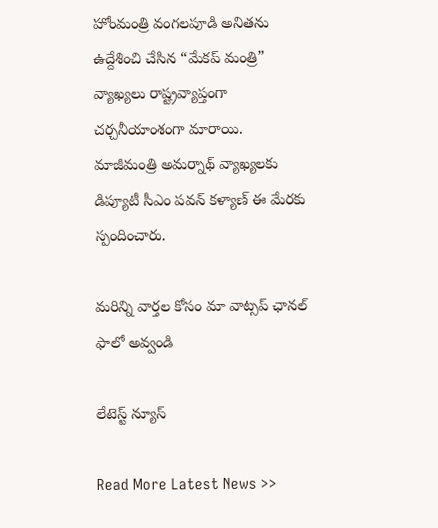హోంమంత్రి వంగలపూడి అనితను ఉద్దేశించి చేసిన “మేకప్ మంత్రి” వ్యాఖ్యలు రాష్ట్రవ్యాప్తంగా చర్చనీయాంశంగా మారాయి. మాజీమంత్రి అమర్నాథ్ వ్యాఖ్యలకు డిప్యూటీ సీఎం పవన్ కళ్యాణ్ ఈ మేరకు స్పందించారు.

మ‌రిన్ని వార్త‌ల కోసం మా వాట్స‌ప్ ఛాన‌ల్ ఫాలో అవ్వండి

లేటెస్ట్ న్యూస్‌

Read More Latest News >>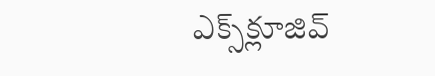ఎక్స్‌క్లూజివ్‌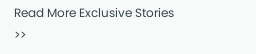Read More Exclusive Stories >>